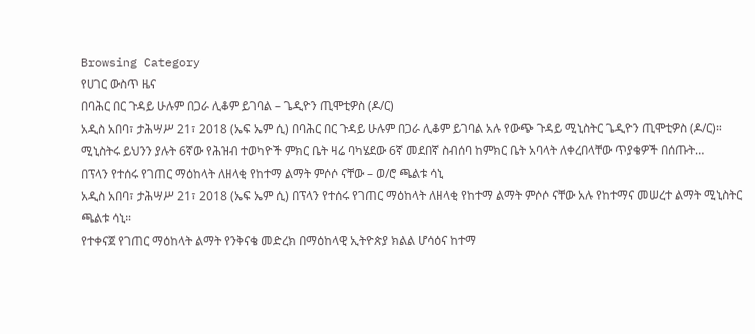Browsing Category
የሀገር ውስጥ ዜና
በባሕር በር ጉዳይ ሁሉም በጋራ ሊቆም ይገባል – ጌዲዮን ጢሞቲዎስ (ዶ/ር)
አዲስ አበባ፣ ታሕሣሥ 21፣ 2018 (ኤፍ ኤም ሲ) በባሕር በር ጉዳይ ሁሉም በጋራ ሊቆም ይገባል አሉ የውጭ ጉዳይ ሚኒስትር ጌዲዮን ጢሞቲዎስ (ዶ/ር)።
ሚኒስትሩ ይህንን ያሉት 6ኛው የሕዝብ ተወካዮች ምክር ቤት ዛሬ ባካሄደው 6ኛ መደበኛ ስብሰባ ከምክር ቤት አባላት ለቀረበላቸው ጥያቄዎች በሰጡት…
በፕላን የተሰሩ የገጠር ማዕከላት ለዘላቂ የከተማ ልማት ምሶሶ ናቸው – ወ/ሮ ጫልቱ ሳኒ
አዲስ አበባ፣ ታሕሣሥ 21፣ 2018 (ኤፍ ኤም ሲ) በፕላን የተሰሩ የገጠር ማዕከላት ለዘላቂ የከተማ ልማት ምሶሶ ናቸው አሉ የከተማና መሠረተ ልማት ሚኒስትር ጫልቱ ሳኒ።
የተቀናጀ የገጠር ማዕከላት ልማት የንቅናቄ መድረክ በማዕከላዊ ኢትዮጵያ ክልል ሆሳዕና ከተማ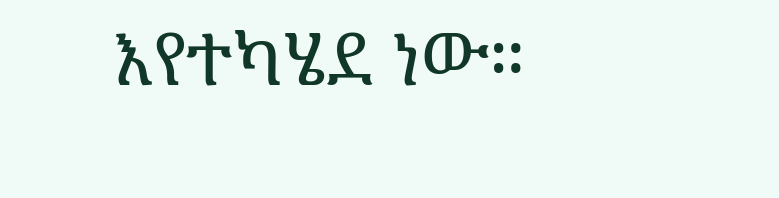እየተካሄደ ነው።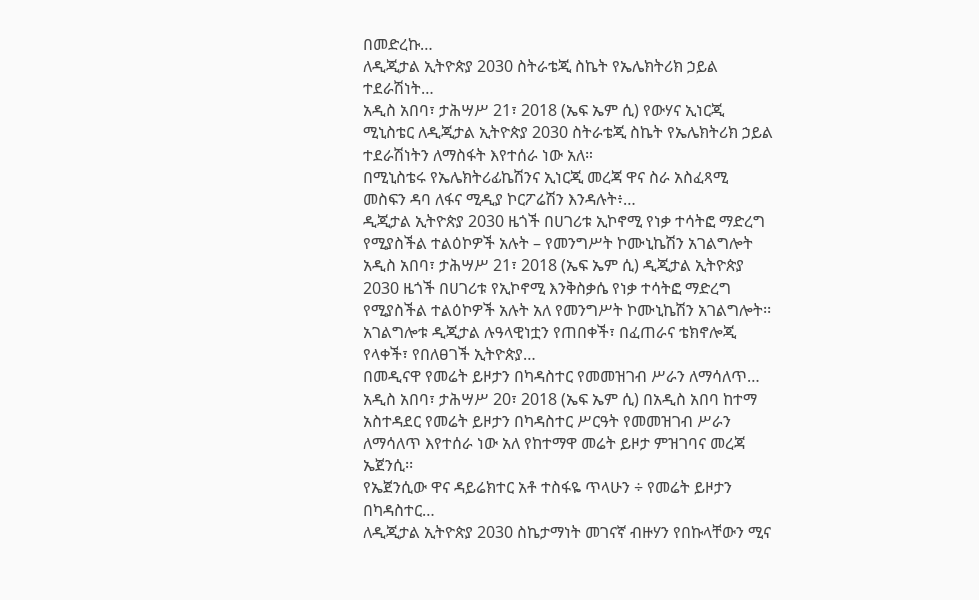በመድረኩ…
ለዲጂታል ኢትዮጵያ 2030 ስትራቴጂ ስኬት የኤሌክትሪክ ኃይል ተደራሽነት…
አዲስ አበባ፣ ታሕሣሥ 21፣ 2018 (ኤፍ ኤም ሲ) የውሃና ኢነርጂ ሚኒስቴር ለዲጂታል ኢትዮጵያ 2030 ስትራቴጂ ስኬት የኤሌክትሪክ ኃይል ተደራሽነትን ለማስፋት እየተሰራ ነው አለ።
በሚኒስቴሩ የኤሌክትሪፊኬሽንና ኢነርጂ መረጃ ዋና ስራ አስፈጻሚ መስፍን ዳባ ለፋና ሚዲያ ኮርፖሬሽን እንዳሉት፥…
ዲጂታል ኢትዮጵያ 2030 ዜጎች በሀገሪቱ ኢኮኖሚ የነቃ ተሳትፎ ማድረግ የሚያስችል ተልዕኮዎች አሉት – የመንግሥት ኮሙኒኬሽን አገልግሎት
አዲስ አበባ፣ ታሕሣሥ 21፣ 2018 (ኤፍ ኤም ሲ) ዲጂታል ኢትዮጵያ 2030 ዜጎች በሀገሪቱ የኢኮኖሚ እንቅስቃሴ የነቃ ተሳትፎ ማድረግ የሚያስችል ተልዕኮዎች አሉት አለ የመንግሥት ኮሙኒኬሽን አገልግሎት፡፡
አገልግሎቱ ዲጂታል ሉዓላዊነቷን የጠበቀች፣ በፈጠራና ቴክኖሎጂ የላቀች፣ የበለፀገች ኢትዮጵያ…
በመዲናዋ የመሬት ይዞታን በካዳስተር የመመዝገብ ሥራን ለማሳለጥ…
አዲስ አበባ፣ ታሕሣሥ 20፣ 2018 (ኤፍ ኤም ሲ) በአዲስ አበባ ከተማ አስተዳደር የመሬት ይዞታን በካዳስተር ሥርዓት የመመዝገብ ሥራን ለማሳለጥ እየተሰራ ነው አለ የከተማዋ መሬት ይዞታ ምዝገባና መረጃ ኤጀንሲ፡፡
የኤጀንሲው ዋና ዳይሬክተር አቶ ተስፋዬ ጥላሁን ÷ የመሬት ይዞታን በካዳስተር…
ለዲጂታል ኢትዮጵያ 2030 ስኬታማነት መገናኛ ብዙሃን የበኩላቸውን ሚና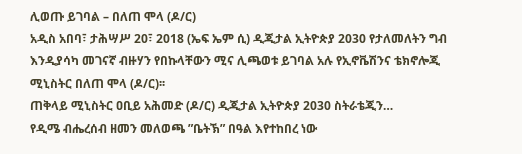ሊወጡ ይገባል – በለጠ ሞላ (ዶ/ር)
አዲስ አበባ፣ ታሕሣሥ 20፣ 2018 (ኤፍ ኤም ሲ) ዲጂታል ኢትዮጵያ 2030 የታለመለትን ግብ እንዲያሳካ መገናኛ ብዙሃን የበኩላቸውን ሚና ሊጫወቱ ይገባል አሉ የኢኖቬሽንና ቴክኖሎጂ ሚኒስትር በለጠ ሞላ (ዶ/ር)፡፡
ጠቅላይ ሚኒስትር ዐቢይ አሕመድ (ዶ/ር) ዲጂታል ኢትዮጵያ 2030 ስትራቴጂን…
የዲሜ ብሔረሰብ ዘመን መለወጫ ”ቤትኽ” በዓል እየተከበረ ነው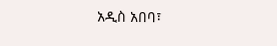አዲስ አበባ፣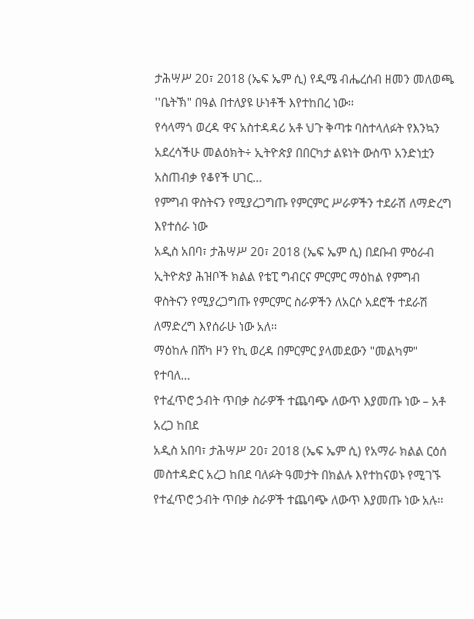ታሕሣሥ 20፣ 2018 (ኤፍ ኤም ሲ) የዲሜ ብሔረሰብ ዘመን መለወጫ ''ቤትኽ" በዓል በተለያዩ ሁነቶች እየተከበረ ነው፡፡
የሳላማጎ ወረዳ ዋና አስተዳዳሪ አቶ ህጉ ቅጣቱ ባስተላለፉት የእንኳን አደረሳችሁ መልዕክት÷ ኢትዮጵያ በበርካታ ልዩነት ውስጥ አንድነቷን አስጠብቃ የቆየች ሀገር…
የምግብ ዋስትናን የሚያረጋግጡ የምርምር ሥራዎችን ተደራሽ ለማድረግ እየተሰራ ነው
አዲስ አበባ፣ ታሕሣሥ 20፣ 2018 (ኤፍ ኤም ሲ) በደቡብ ምዕራብ ኢትዮጵያ ሕዝቦች ክልል የቴፒ ግብርና ምርምር ማዕከል የምግብ ዋስትናን የሚያረጋግጡ የምርምር ስራዎችን ለአርሶ አደሮች ተደራሽ ለማድረግ እየሰራሁ ነው አለ፡፡
ማዕከሉ በሸካ ዞን የኪ ወረዳ በምርምር ያላመደውን "መልካም" የተባለ…
የተፈጥሮ ኃብት ጥበቃ ስራዎች ተጨባጭ ለውጥ እያመጡ ነው – አቶ አረጋ ከበደ
አዲስ አበባ፣ ታሕሣሥ 20፣ 2018 (ኤፍ ኤም ሲ) የአማራ ክልል ርዕሰ መስተዳድር አረጋ ከበደ ባለፉት ዓመታት በክልሉ እየተከናወኑ የሚገኙ የተፈጥሮ ኃብት ጥበቃ ስራዎች ተጨባጭ ለውጥ እያመጡ ነው አሉ፡፡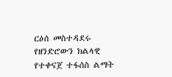ርዕሰ መስተዳደሩ የዘንድሮውን ክልላዊ የተቀናጀ ተፋሰስ ልማት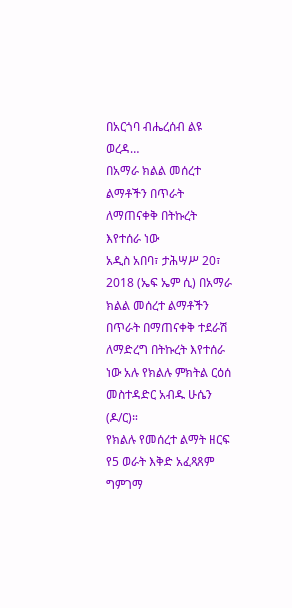በአርጎባ ብሔረሰብ ልዩ ወረዳ…
በአማራ ክልል መሰረተ ልማቶችን በጥራት ለማጠናቀቅ በትኩረት እየተሰራ ነው
አዲስ አበባ፣ ታሕሣሥ 20፣ 2018 (ኤፍ ኤም ሲ) በአማራ ክልል መሰረተ ልማቶችን በጥራት በማጠናቀቅ ተደራሽ ለማድረግ በትኩረት እየተሰራ ነው አሉ የክልሉ ምክትል ርዕሰ መስተዳድር አብዱ ሁሴን (ዶ/ር)።
የክልሉ የመሰረተ ልማት ዘርፍ የ5 ወራት እቅድ አፈጻጸም ግምገማ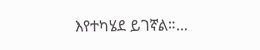እየተካሄደ ይገኛል።…